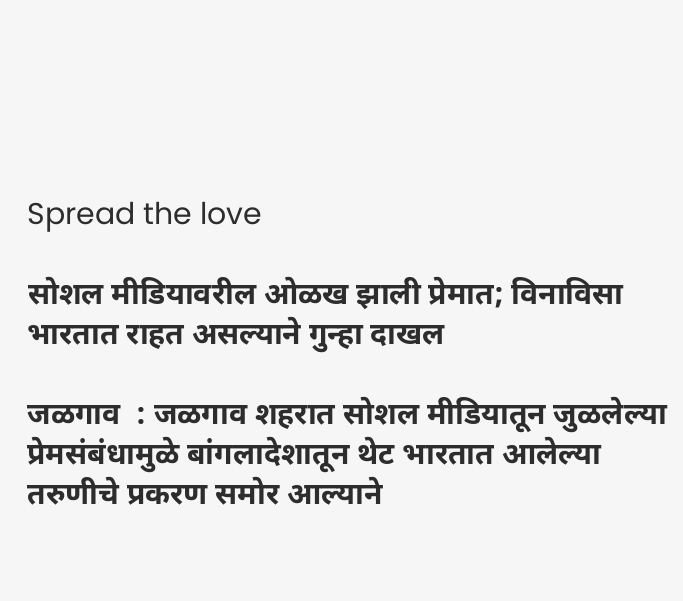Spread the love

सोशल मीडियावरील ओळख झाली प्रेमात; विनाविसा भारतात राहत असल्याने गुन्हा दाखल

जळगाव  : जळगाव शहरात सोशल मीडियातून जुळलेल्या प्रेमसंबंधामुळे बांगलादेशातून थेट भारतात आलेल्या तरुणीचे प्रकरण समोर आल्याने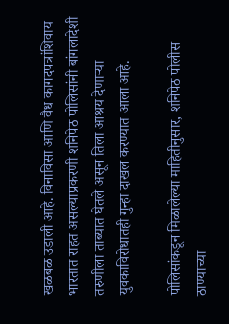खळबळ उडाली आहे. विनाविसा आणि वैध कागदपत्रांशिवाय भारतात राहत असल्याप्रकरणी शनिपेठ पोलिसांनी बांगलादेशी तरुणीला ताब्यात घेतले असून तिला आश्रय देणाऱ्या युवकाविरोधातही गुन्हा दाखल करण्यात आला आहे.

पोलिसांकडून मिळालेल्या माहितीनुसार, शनिपेठ पोलीस ठाण्याच्या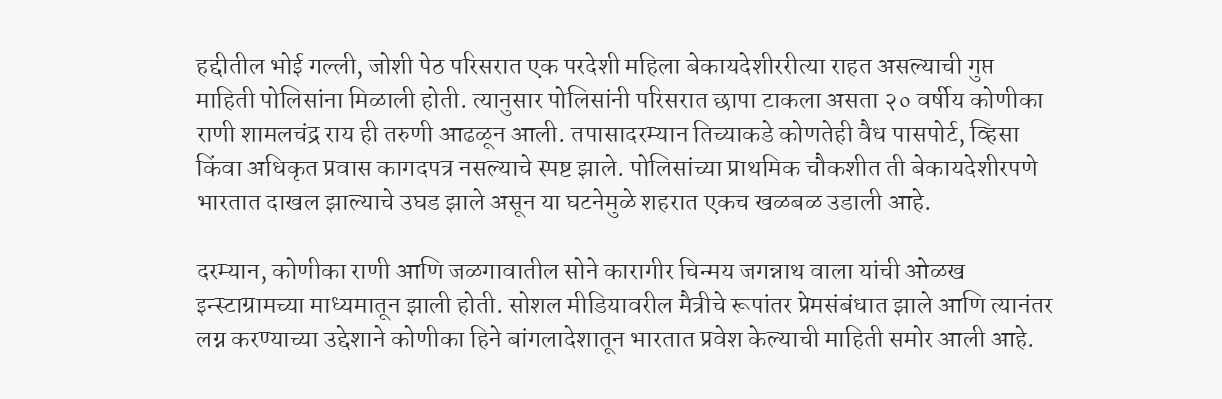हद्दीतील भोई गल्ली, जोशी पेठ परिसरात एक परदेशी महिला बेकायदेशीररीत्या राहत असल्याची गुप्त माहिती पोलिसांना मिळाली होती. त्यानुसार पोलिसांनी परिसरात छापा टाकला असता २० वर्षीय कोणीका राणी शामलचंद्र राय ही तरुणी आढळून आली. तपासादरम्यान तिच्याकडे कोणतेही वैध पासपोर्ट, व्हिसा किंवा अधिकृत प्रवास कागदपत्र नसल्याचे स्पष्ट झाले. पोलिसांच्या प्राथमिक चौकशीत ती बेकायदेशीरपणे भारतात दाखल झाल्याचे उघड झाले असून या घटनेमुळे शहरात एकच खळबळ उडाली आहे.

दरम्यान, कोणीका राणी आणि जळगावातील सोने कारागीर चिन्मय जगन्नाथ वाला यांची ओळख इन्स्टाग्रामच्या माध्यमातून झाली होती. सोशल मीडियावरील मैत्रीचे रूपांतर प्रेमसंबंधात झाले आणि त्यानंतर लग्न करण्याच्या उद्देशाने कोणीका हिने बांगलादेशातून भारतात प्रवेश केल्याची माहिती समोर आली आहे.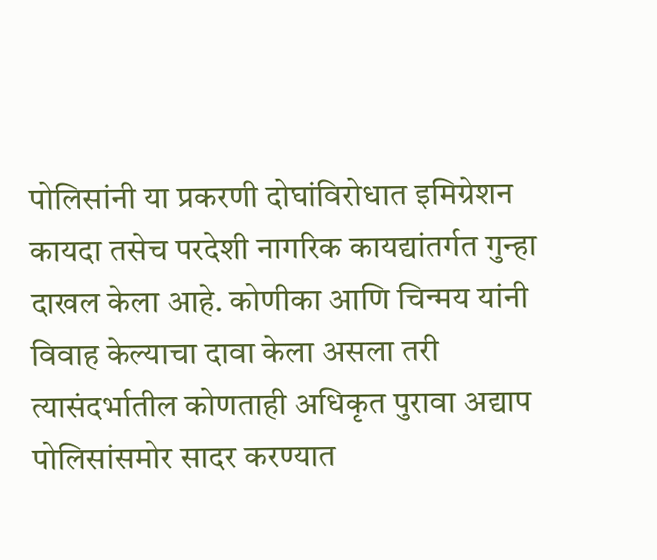पोलिसांनी या प्रकरणी दोघांविरोधात इमिग्रेशन कायदा तसेच परदेशी नागरिक कायद्यांतर्गत गुन्हा दाखल केला आहे. कोणीका आणि चिन्मय यांनी विवाह केल्याचा दावा केला असला तरी त्यासंदर्भातील कोणताही अधिकृत पुरावा अद्याप पोलिसांसमोर सादर करण्यात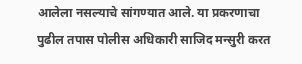आलेला नसल्याचे सांगण्यात आले. या प्रकरणाचा पुढील तपास पोलीस अधिकारी साजिद मन्सुरी करत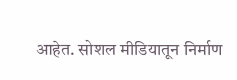आहेत. सोशल मीडियातून निर्माण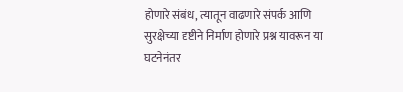होणारे संबंध, त्यातून वाढणारे संपर्क आणि सुरक्षेच्या दृष्टीने निर्माण होणारे प्रश्न यावरून या घटनेनंतर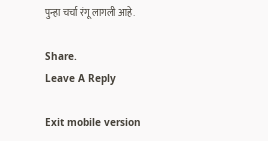पुन्हा चर्चा रंगू लागली आहे.

Share.
Leave A Reply

Exit mobile version